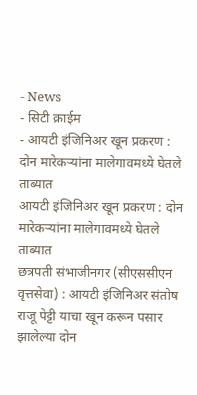- News
- सिटी क्राईम
- आयटी इंजिनिअर खून प्रकरण : दोन मारेकऱ्यांना मालेगावमध्ये घेतले ताब्यात
आयटी इंजिनिअर खून प्रकरण : दोन मारेकऱ्यांना मालेगावमध्ये घेतले ताब्यात
छत्रपती संभाजीनगर (सीएससीएन वृत्तसेवा) : आयटी इंजिनिअर संतोष राजू पेट्टी याचा खून करून पसार झालेल्या दोन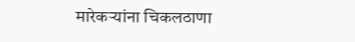मारेकऱ्यांना चिकलठाणा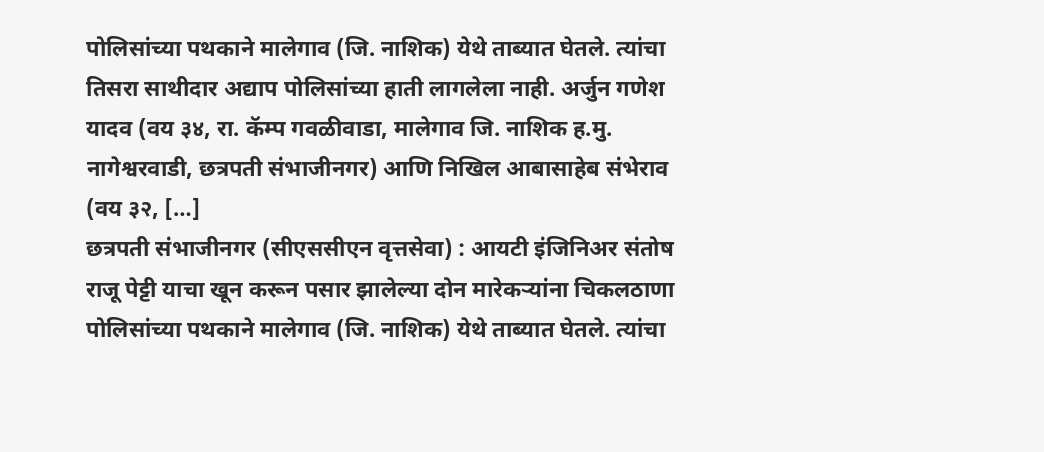पोलिसांच्या पथकाने मालेगाव (जि. नाशिक) येथे ताब्यात घेतले. त्यांचा तिसरा साथीदार अद्याप पोलिसांच्या हाती लागलेला नाही. अर्जुन गणेश यादव (वय ३४, रा. कॅम्प गवळीवाडा, मालेगाव जि. नाशिक ह.मु. नागेश्वरवाडी, छत्रपती संभाजीनगर) आणि निखिल आबासाहेब संभेराव (वय ३२, […]
छत्रपती संभाजीनगर (सीएससीएन वृत्तसेवा) : आयटी इंजिनिअर संतोष राजू पेट्टी याचा खून करून पसार झालेल्या दोन मारेकऱ्यांना चिकलठाणा पोलिसांच्या पथकाने मालेगाव (जि. नाशिक) येथे ताब्यात घेतले. त्यांचा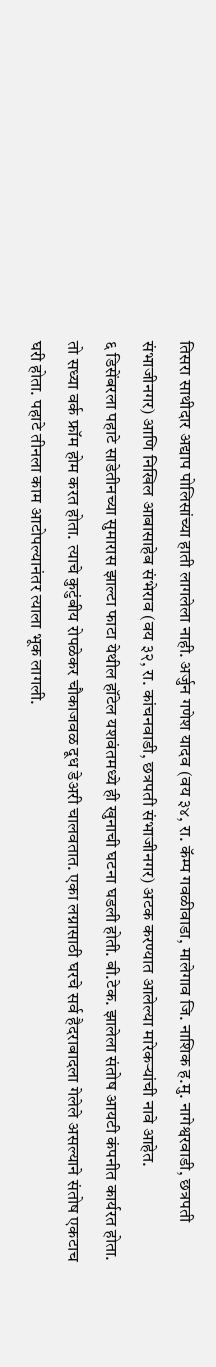तिसरा साथीदार अद्याप पोलिसांच्या हाती लागलेला नाही. अर्जुन गणेश यादव (वय ३४, रा. कॅम्प गवळीवाडा, मालेगाव जि. नाशिक ह.मु. नागेश्वरवाडी, छत्रपती संभाजीनगर) आणि निखिल आबासाहेब संभेराव (वय ३२, रा. कांचनवाडी, छत्रपती संभाजीनगर) अटक करण्यात आलेल्या मारेकऱ्यांची नावे आहेत.
६ डिसेंबरला पहाटे साडेतीनच्या सुमारास झाल्टा फाटा येथील हॉटेल यशवंतमध्ये ही खुनाची घटना घडली होती. बी.टेक. झालेला संतोष आयटी कंपनीत कार्यरत होता. तो सध्या वर्क फ्रॉम होम करत होता. त्याचे कुटुंबीय रोपळेकर चौकाजवळ दूध डेअरी चालवतात. एका लग्नासाठी घरचे सर्व हैदराबादला गेलेले असल्याने संतोष एकटाच घरी होता. पहाटे तीनला काम आटोपल्यानंतर त्याला भूक लागली.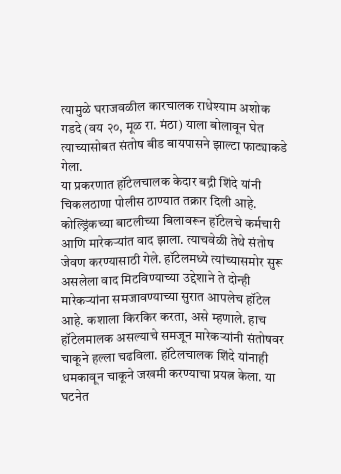त्यामुळे घराजवळील कारचालक राधेश्याम अशोक गडदे (वय २०, मूळ रा. मंठा) याला बोलावून घेत त्याच्यासोबत संतोष बीड बायपासने झाल्टा फाट्याकडे गेला.
या प्रकरणात हॉटेलचालक केदार बद्री शिंदे यांनी चिकलठाणा पोलीस ठाण्यात तक्रार दिली आहे. कोल्ड्रिंकच्या बाटलीच्या बिलावरून हॉटेलचे कर्मचारी आणि मारेकऱ्यांत वाद झाला. त्याचवेळी तेथे संतोष जेवण करण्यासाठी गेले. हॉटेलमध्ये त्यांच्यासमोर सुरू असलेला वाद मिटविण्याच्या उद्देशाने ते दोन्ही मारेकऱ्यांना समजावण्याच्या सुरात आपलेच हॉटेल आहे. कशाला किरकिर करता, असे म्हणाले. हाच हॉटेलमालक असल्याचे समजून मारेकऱ्यांनी संतोषवर चाकूने हल्ला चढविला. हॉटेलचालक शिंदे यांनाही धमकावून चाकूने जखमी करण्याचा प्रयत्न केला. या घटनेत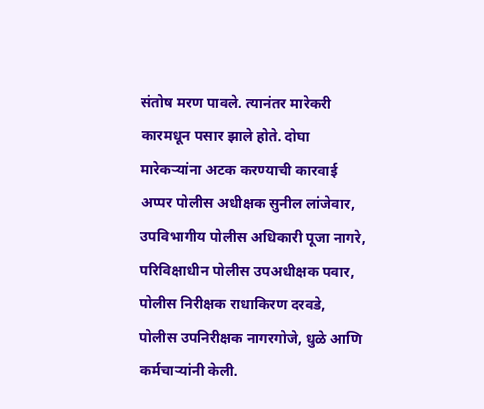संतोष मरण पावले. त्यानंतर मारेकरी कारमधून पसार झाले होते. दोघा मारेकऱ्यांना अटक करण्याची कारवाई अप्पर पोलीस अधीक्षक सुनील लांजेवार, उपविभागीय पोलीस अधिकारी पूजा नागरे, परिविक्षाधीन पोलीस उपअधीक्षक पवार, पोलीस निरीक्षक राधाकिरण दरवडे, पोलीस उपनिरीक्षक नागरगोजे, धुळे आणि कर्मचाऱ्यांनी केली.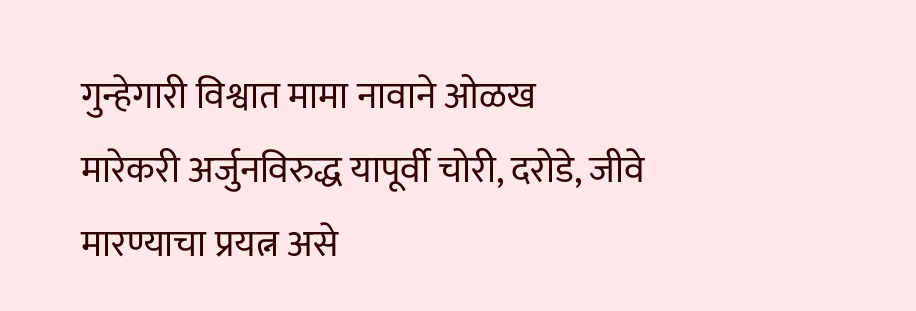गुन्हेगारी विश्वात मामा नावाने ओळख
मारेकरी अर्जुनविरुद्ध यापूर्वी चोरी, दरोडे, जीवे मारण्याचा प्रयत्न असे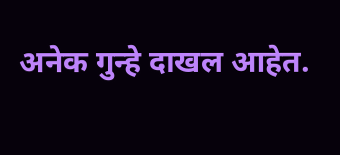अनेक गुन्हे दाखल आहेत.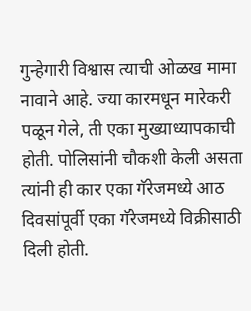गुन्हेगारी विश्वास त्याची ओळख मामा नावाने आहे. ज्या कारमधून मारेकरी पळून गेले, ती एका मुख्याध्यापकाची होती. पोलिसांनी चौकशी केली असता त्यांनी ही कार एका गॅरेजमध्ये आठ दिवसांपूर्वी एका गॅरेजमध्ये विक्रीसाठी दिली होती.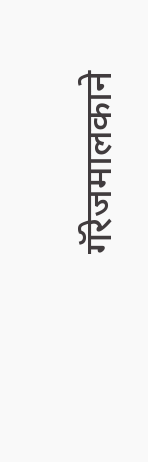गॅरेजमालकाने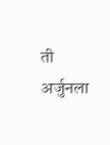ती अर्जुनला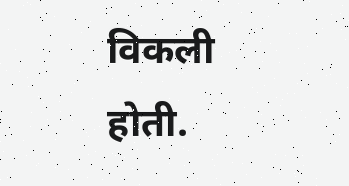विकली होती.